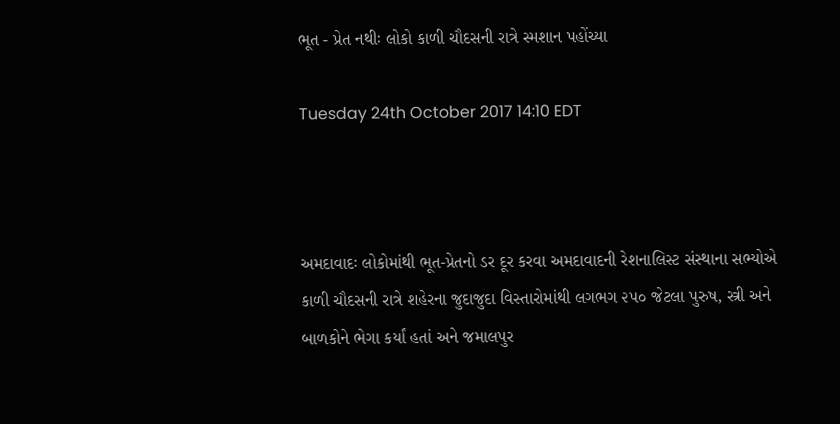ભૂત - પ્રેત નથીઃ લોકો કાળી ચૌદસની રાત્રે સ્મશાન પહોંચ્યા

Tuesday 24th October 2017 14:10 EDT



અમદાવાદઃ લોકોમાંથી ભૂત-પ્રેતનો ડર દૂર કરવા અમદાવાદની રેશનાલિસ્ટ સંસ્થાના સભ્યોએ કાળી ચૌદસની રાત્રે શહેરના જુદાજુદા વિસ્તારોમાંથી લગભગ ૨૫૦ જેટલા પુરુષ, સ્ત્રી અને બાળકોને ભેગા કર્યાં હતાં અને જમાલપુર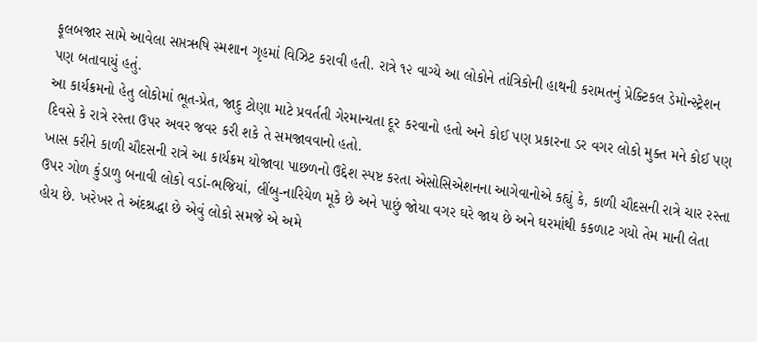ફૂલબજાર સામે આવેલા સપ્તઋષિ સ્મશાન ગૃહમાં વિઝિટ કરાવી હતી. રાત્રે ૧૨ વાગ્યે આ લોકોને તાંત્રિકોની હાથની કરામતનું પ્રેક્ટિકલ ડેમોન્સ્ટ્રેશન પણ બતાવાયું હતું.
આ કાર્યક્રમનો હેતુ લોકોમાં ભૂત-પ્રેત, જાદુ ટોણા માટે પ્રવર્તતી ગેરમાન્યતા દૂર કરવાનો હતો અને કોઈ પણ પ્રકારના ડર વગર લોકો મુક્ત મને કોઈ પણ દિવસે કે રાત્રે રસ્તા ઉપર અવર જવર કરી શકે તે સમજાવવાનો હતો.
ખાસ કરીને કાળી ચૌદસની રાત્રે આ કાર્યક્રમ યોજાવા પાછળનો ઉદ્દેશ સ્પષ્ટ કરતા એસોસિએશનના આગેવાનોએ કહ્યું કે, કાળી ચૌદસની રાત્રે ચાર રસ્તા ઉપર ગોળ કુંડાળુ બનાવી લોકો વડાં-ભજિયાં, લીંબુ-નારિયેળ મૂકે છે અને પાછું જોયા વગર ઘરે જાય છે અને ઘરમાંથી કકળાટ ગયો તેમ માની લેતા હોય છે. ખરેખર તે અંદશ્રદ્ધા છે એવું લોકો સમજે એ અમે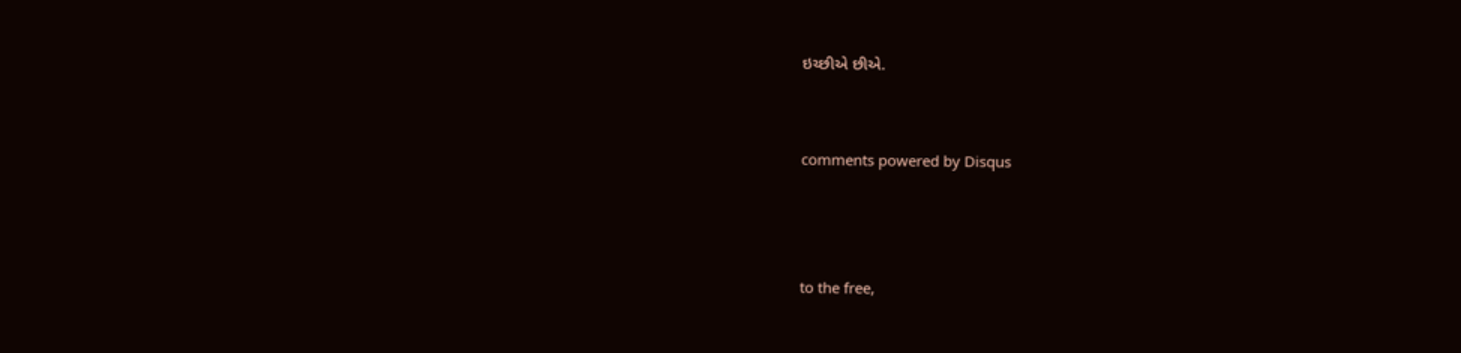ઇચ્છીએ છીએ.


comments powered by Disqus



to the free,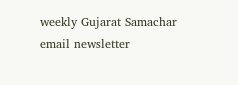weekly Gujarat Samachar email newsletter